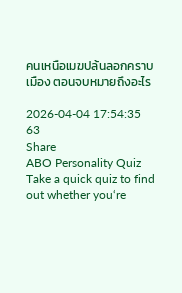คนเหนือเมฆปล้นลอกคราบเมือง ตอนจบหมายถึงอะไร

2026-04-04 17:54:35
63
Share
ABO Personality Quiz
Take a quick quiz to find out whether you‘re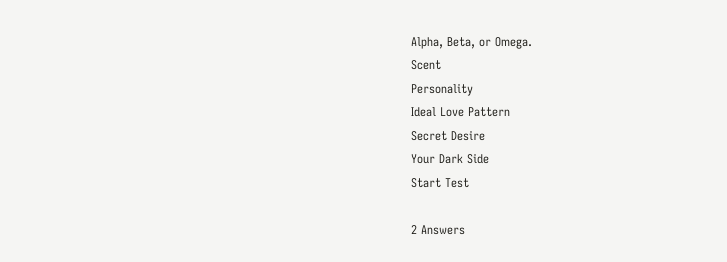Alpha, Beta, or Omega.
Scent
Personality
Ideal Love Pattern
Secret Desire
Your Dark Side
Start Test

2 Answers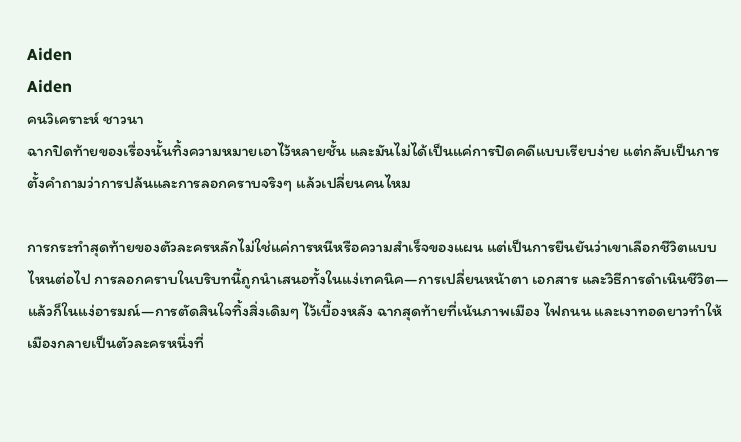Aiden
Aiden
คนวิเคราะห์ ชาวนา
ฉากปิดท้ายของเรื่องนั้นทิ้งความหมายเอาไว้หลายชั้น และมันไม่ได้เป็นแค่การปิดคดีแบบเรียบง่าย แต่กลับเป็นการตั้งคำถามว่าการปล้นและการลอกคราบจริงๆ แล้วเปลี่ยนคนไหม

การกระทำสุดท้ายของตัวละครหลักไม่ใช่แค่การหนีหรือความสำเร็จของแผน แต่เป็นการยืนยันว่าเขาเลือกชีวิตแบบไหนต่อไป การลอกคราบในบริบทนี้ถูกนำเสนอทั้งในแง่เทคนิค—การเปลี่ยนหน้าตา เอกสาร และวิธีการดำเนินชีวิต—แล้วก็ในแง่อารมณ์—การตัดสินใจทิ้งสิ่งเดิมๆ ไว้เบื้องหลัง ฉากสุดท้ายที่เน้นภาพเมือง ไฟถนน และเงาทอดยาวทำให้เมืองกลายเป็นตัวละครหนึ่งที่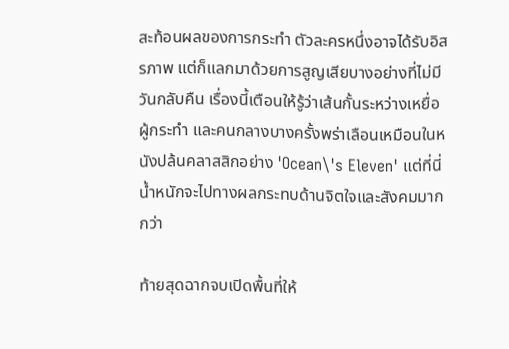สะท้อนผลของการกระทำ ตัวละครหนึ่งอาจได้รับอิสรภาพ แต่ก็แลกมาด้วยการสูญเสียบางอย่างที่ไม่มีวันกลับคืน เรื่องนี้เตือนให้รู้ว่าเส้นกั้นระหว่างเหยื่อ ผู้กระทำ และคนกลางบางครั้งพร่าเลือนเหมือนในหนังปล้นคลาสสิกอย่าง 'Ocean\'s Eleven' แต่ที่นี่น้ำหนักจะไปทางผลกระทบด้านจิตใจและสังคมมากกว่า

ท้ายสุดฉากจบเปิดพื้นที่ให้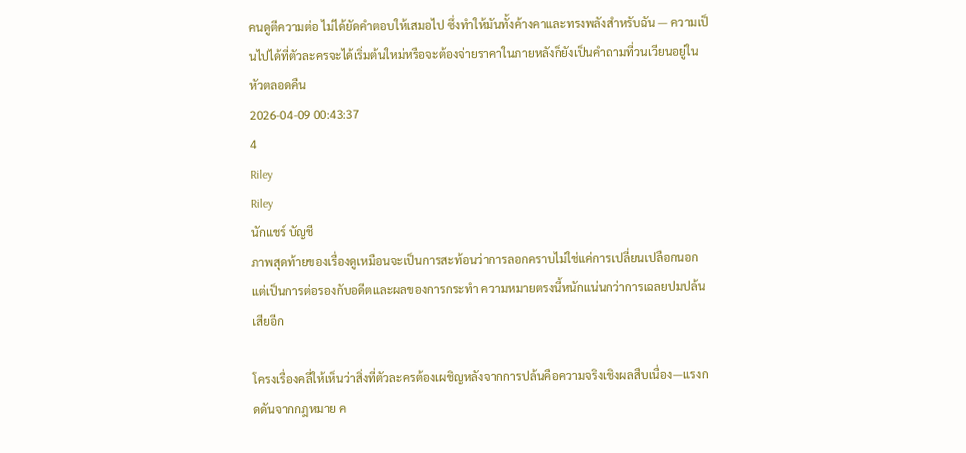คนดูตีความต่อ ไม่ได้ยัดคำตอบให้เสมอไป ซึ่งทำให้มันทั้งค้างคาและทรงพลังสำหรับฉัน — ความเป็นไปได้ที่ตัวละครจะได้เริ่มต้นใหม่หรือจะต้องจ่ายราคาในภายหลังก็ยังเป็นคำถามที่วนเวียนอยู่ในหัวตลอดคืน
2026-04-09 00:43:37
4
Riley
Riley
นักแชร์ บัญชี
ภาพสุดท้ายของเรื่องดูเหมือนจะเป็นการสะท้อนว่าการลอกคราบไม่ใช่แค่การเปลี่ยนเปลือกนอก แต่เป็นการต่อรองกับอดีตและผลของการกระทำ ความหมายตรงนี้หนักแน่นกว่าการเฉลยปมปล้นเสียอีก

โครงเรื่องคลี่ให้เห็นว่าสิ่งที่ตัวละครต้องเผชิญหลังจากการปล้นคือความจริงเชิงผลสืบเนื่อง—แรงกดดันจากกฎหมาย ค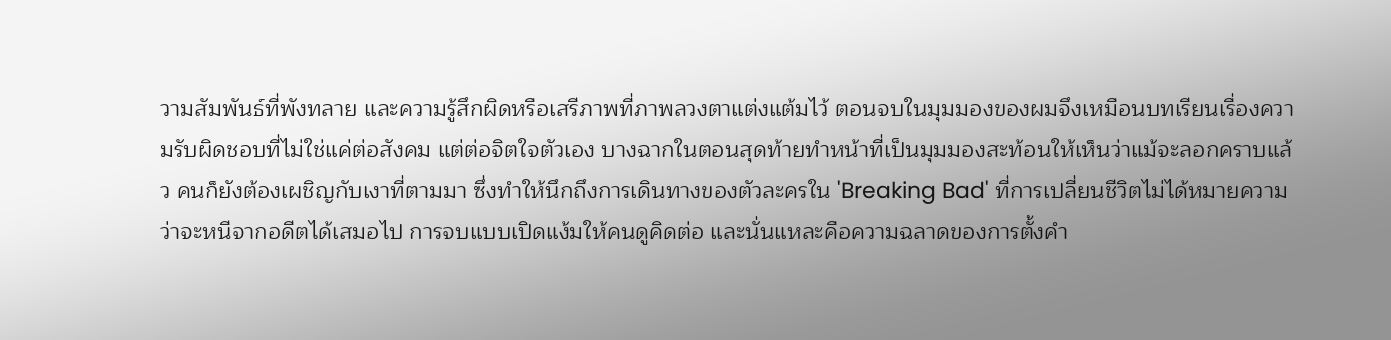วามสัมพันธ์ที่พังทลาย และความรู้สึกผิดหรือเสรีภาพที่ภาพลวงตาแต่งแต้มไว้ ตอนจบในมุมมองของผมจึงเหมือนบทเรียนเรื่องความรับผิดชอบที่ไม่ใช่แค่ต่อสังคม แต่ต่อจิตใจตัวเอง บางฉากในตอนสุดท้ายทำหน้าที่เป็นมุมมองสะท้อนให้เห็นว่าแม้จะลอกคราบแล้ว คนก็ยังต้องเผชิญกับเงาที่ตามมา ซึ่งทำให้นึกถึงการเดินทางของตัวละครใน 'Breaking Bad' ที่การเปลี่ยนชีวิตไม่ได้หมายความว่าจะหนีจากอดีตได้เสมอไป การจบแบบเปิดแง้มให้คนดูคิดต่อ และนั่นแหละคือความฉลาดของการตั้งคำ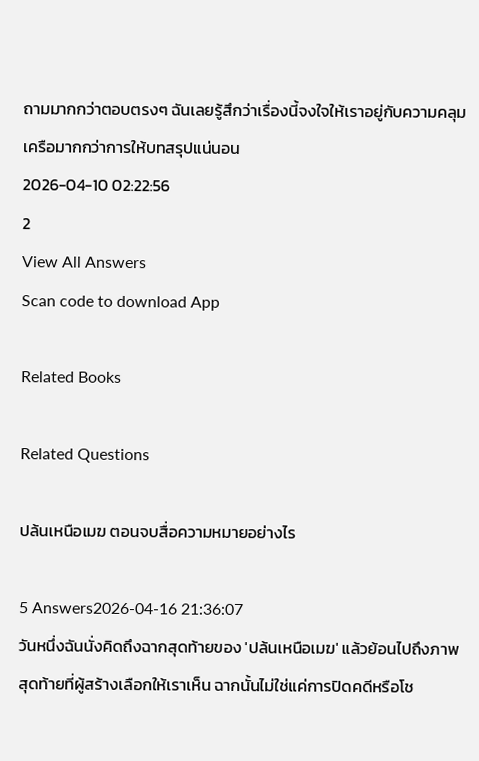ถามมากกว่าตอบตรงๆ ฉันเลยรู้สึกว่าเรื่องนี้จงใจให้เราอยู่กับความคลุมเครือมากกว่าการให้บทสรุปแน่นอน
2026-04-10 02:22:56
2
View All Answers
Scan code to download App

Related Books

Related Questions

ปล้นเหนือเมฆ ตอนจบสื่อความหมายอย่างไร

5 Answers2026-04-16 21:36:07
วันหนึ่งฉันนั่งคิดถึงฉากสุดท้ายของ 'ปล้นเหนือเมฆ' แล้วย้อนไปถึงภาพสุดท้ายที่ผู้สร้างเลือกให้เราเห็น ฉากนั้นไม่ใช่แค่การปิดคดีหรือโช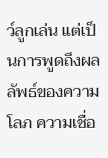ว์ลูกเล่น แต่เป็นการพูดถึงผลลัพธ์ของความโลภ ความเชื่อ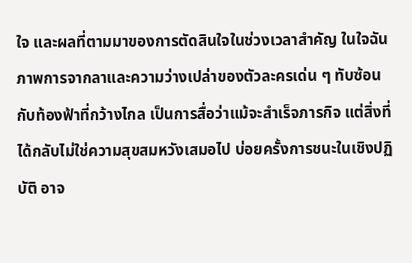ใจ และผลที่ตามมาของการตัดสินใจในช่วงเวลาสำคัญ ในใจฉันภาพการจากลาและความว่างเปล่าของตัวละครเด่น ๆ ทับซ้อนกับท้องฟ้าที่กว้างไกล เป็นการสื่อว่าแม้จะสำเร็จภารกิจ แต่สิ่งที่ได้กลับไม่ใช่ความสุขสมหวังเสมอไป บ่อยครั้งการชนะในเชิงปฏิบัติ อาจ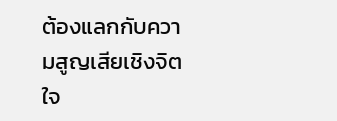ต้องแลกกับความสูญเสียเชิงจิตใจ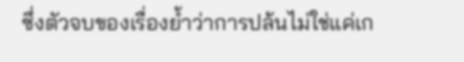ซึ่งตัวจบของเรื่องย้ำว่าการปล้นไม่ใช่แค่เก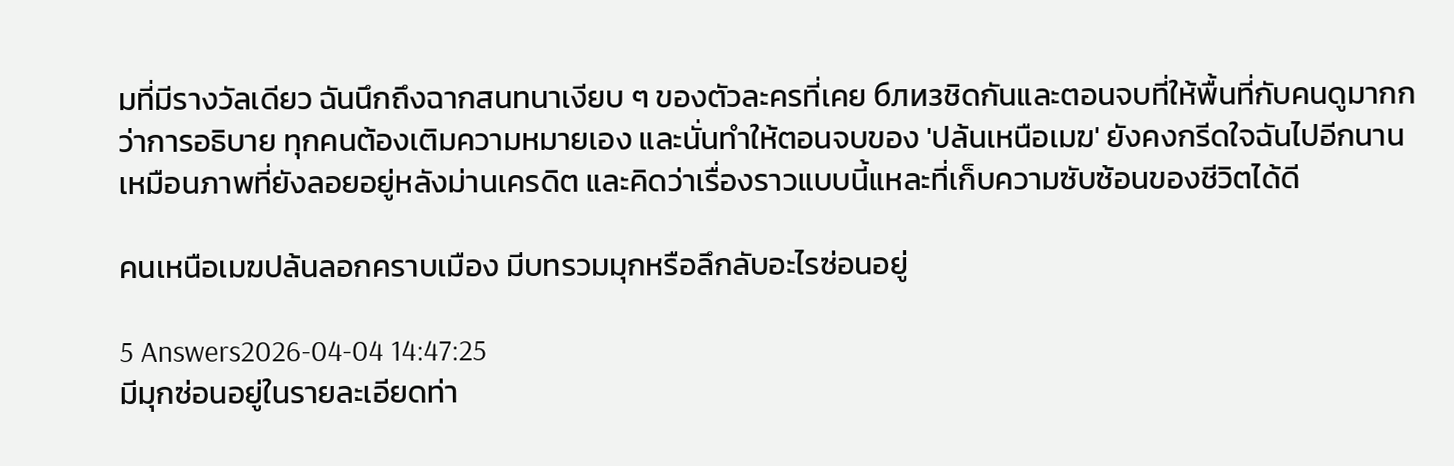มที่มีรางวัลเดียว ฉันนึกถึงฉากสนทนาเงียบ ๆ ของตัวละครที่เคย близชิดกันและตอนจบที่ให้พื้นที่กับคนดูมากกว่าการอธิบาย ทุกคนต้องเติมความหมายเอง และนั่นทำให้ตอนจบของ 'ปล้นเหนือเมฆ' ยังคงกรีดใจฉันไปอีกนาน เหมือนภาพที่ยังลอยอยู่หลังม่านเครดิต และคิดว่าเรื่องราวแบบนี้แหละที่เก็บความซับซ้อนของชีวิตได้ดี

คนเหนือเมฆปล้นลอกคราบเมือง มีบทรวมมุกหรือลึกลับอะไรซ่อนอยู่

5 Answers2026-04-04 14:47:25
มีมุกซ่อนอยู่ในรายละเอียดท่า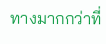ทางมากกว่าที่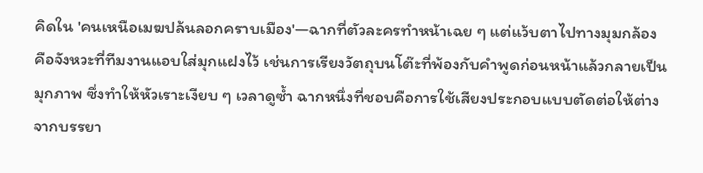คิดใน 'คนเหนือเมฆปล้นลอกคราบเมือง'—ฉากที่ตัวละครทำหน้าเฉย ๆ แต่แว้บตาไปทางมุมกล้อง คือจังหวะที่ทีมงานแอบใส่มุกแฝงไว้ เช่นการเรียงวัตถุบนโต๊ะที่พ้องกับคำพูดก่อนหน้าแล้วกลายเป็นมุกภาพ ซึ่งทำให้หัวเราะเงียบ ๆ เวลาดูซ้ำ ฉากหนึ่งที่ชอบคือการใช้เสียงประกอบแบบตัดต่อให้ต่างจากบรรยา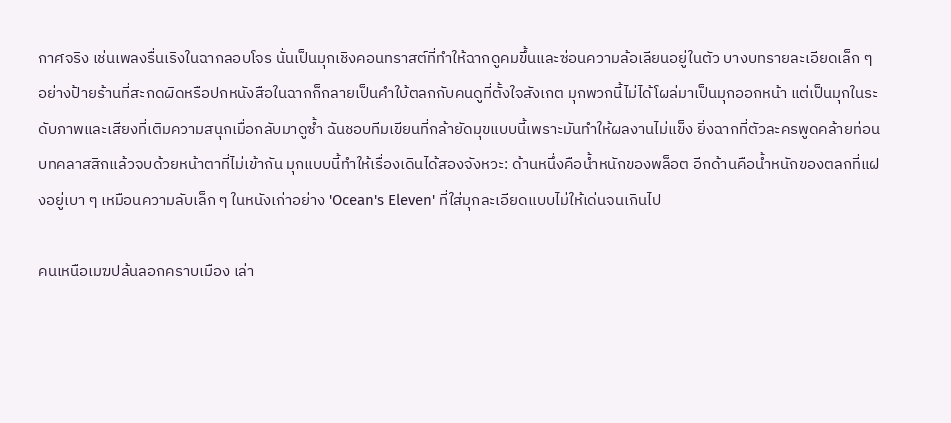กาศจริง เช่นเพลงรื่นเริงในฉากลอบโจร นั่นเป็นมุกเชิงคอนทราสต์ที่ทำให้ฉากดูคมขึ้นและซ่อนความล้อเลียนอยู่ในตัว บางบทรายละเอียดเล็ก ๆ อย่างป้ายร้านที่สะกดผิดหรือปกหนังสือในฉากก็กลายเป็นคำใบ้ตลกกับคนดูที่ตั้งใจสังเกต มุกพวกนี้ไม่ได้โผล่มาเป็นมุกออกหน้า แต่เป็นมุกในระดับภาพและเสียงที่เติมความสนุกเมื่อกลับมาดูซ้ำ ฉันชอบทีมเขียนที่กล้ายัดมุขแบบนี้เพราะมันทำให้ผลงานไม่แข็ง ยิ่งฉากที่ตัวละครพูดคล้ายท่อนบทคลาสสิกแล้วจบด้วยหน้าตาที่ไม่เข้ากัน มุกแบบนี้ทำให้เรื่องเดินได้สองจังหวะ: ด้านหนึ่งคือน้ำหนักของพล็อต อีกด้านคือน้ำหนักของตลกที่แฝงอยู่เบา ๆ เหมือนความลับเล็ก ๆ ในหนังเก่าอย่าง 'Ocean's Eleven' ที่ใส่มุกละเอียดแบบไม่ให้เด่นจนเกินไป

คนเหนือเมฆปล้นลอกคราบเมือง เล่า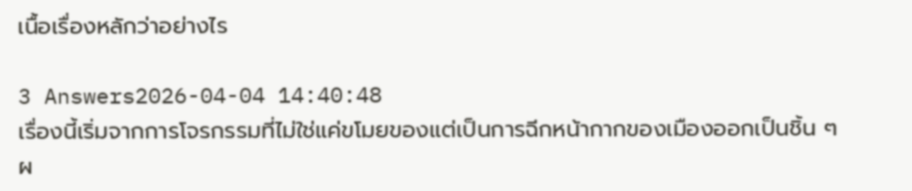เนื้อเรื่องหลักว่าอย่างไร

3 Answers2026-04-04 14:40:48
เรื่องนี้เริ่มจากการโจรกรรมที่ไม่ใช่แค่ขโมยของแต่เป็นการฉีกหน้ากากของเมืองออกเป็นชิ้น ๆ ผ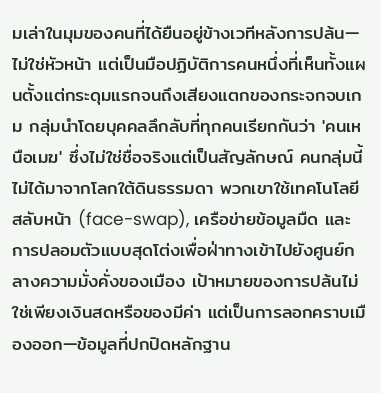มเล่าในมุมของคนที่ได้ยืนอยู่ข้างเวทีหลังการปล้น—ไม่ใช่หัวหน้า แต่เป็นมือปฏิบัติการคนหนึ่งที่เห็นทั้งแผนตั้งแต่กระดุมแรกจนถึงเสียงแตกของกระจกจบเกม กลุ่มนำโดยบุคคลลึกลับที่ทุกคนเรียกกันว่า 'คนเหนือเมฆ' ซึ่งไม่ใช่ชื่อจริงแต่เป็นสัญลักษณ์ คนกลุ่มนี้ไม่ได้มาจากโลกใต้ดินธรรมดา พวกเขาใช้เทคโนโลยีสลับหน้า (face-swap), เครือข่ายข้อมูลมืด และการปลอมตัวแบบสุดโต่งเพื่อฝ่าทางเข้าไปยังศูนย์กลางความมั่งคั่งของเมือง เป้าหมายของการปล้นไม่ใช่เพียงเงินสดหรือของมีค่า แต่เป็นการลอกคราบเมืองออก—ข้อมูลที่ปกปิดหลักฐาน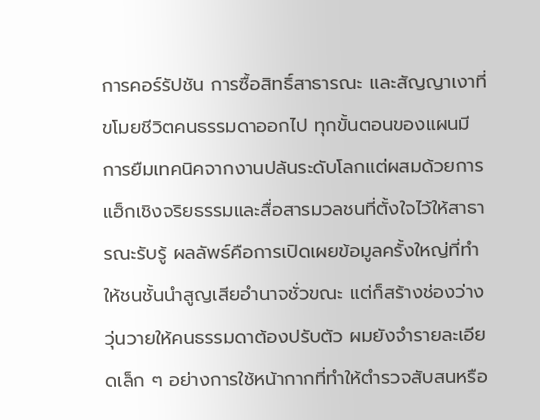การคอร์รัปชัน การซื้อสิทธิ์สาธารณะ และสัญญาเงาที่ขโมยชีวิตคนธรรมดาออกไป ทุกขั้นตอนของแผนมีการยืมเทคนิคจากงานปล้นระดับโลกแต่ผสมด้วยการแฮ็กเชิงจริยธรรมและสื่อสารมวลชนที่ตั้งใจไว้ให้สาธารณะรับรู้ ผลลัพธ์คือการเปิดเผยข้อมูลครั้งใหญ่ที่ทำให้ชนชั้นนำสูญเสียอำนาจชั่วขณะ แต่ก็สร้างช่องว่างวุ่นวายให้คนธรรมดาต้องปรับตัว ผมยังจำรายละเอียดเล็ก ๆ อย่างการใช้หน้ากากที่ทำให้ตำรวจสับสนหรือ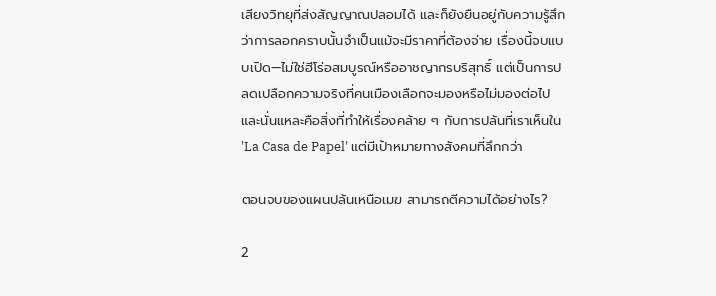เสียงวิทยุที่ส่งสัญญาณปลอมได้ และก็ยังยืนอยู่กับความรู้สึกว่าการลอกคราบนั้นจำเป็นแม้จะมีราคาที่ต้องจ่าย เรื่องนี้จบแบบเปิด—ไม่ใช่ฮีโร่อสมบูรณ์หรืออาชญากรบริสุทธิ์ แต่เป็นการปลดเปลือกความจริงที่คนเมืองเลือกจะมองหรือไม่มองต่อไป และนั่นแหละคือสิ่งที่ทำให้เรื่องคล้าย ๆ กับการปล้นที่เราเห็นใน 'La Casa de Papel' แต่มีเป้าหมายทางสังคมที่ลึกกว่า

ตอนจบของแผนปล้นเหนือเมฆ สามารถตีความได้อย่างไร?

2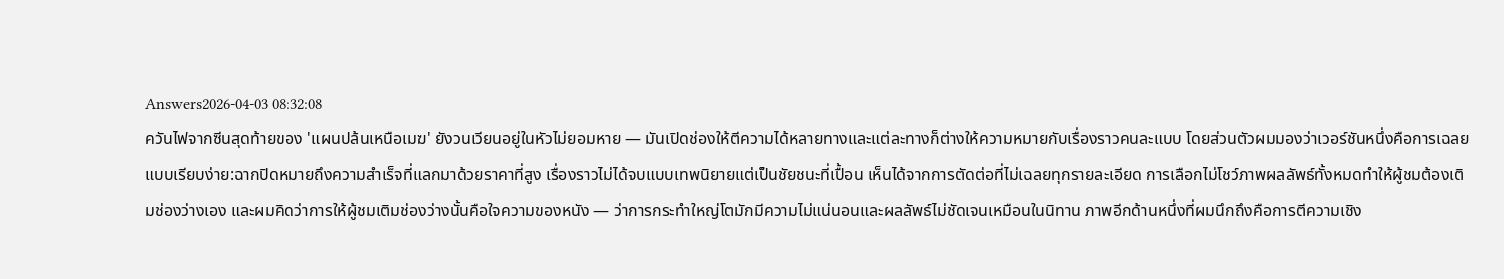Answers2026-04-03 08:32:08
ควันไฟจากซีนสุดท้ายของ 'แผนปล้นเหนือเมฆ' ยังวนเวียนอยู่ในหัวไม่ยอมหาย — มันเปิดช่องให้ตีความได้หลายทางและแต่ละทางก็ต่างให้ความหมายกับเรื่องราวคนละแบบ โดยส่วนตัวผมมองว่าเวอร์ชันหนึ่งคือการเฉลยแบบเรียบง่าย:ฉากปิดหมายถึงความสำเร็จที่แลกมาด้วยราคาที่สูง เรื่องราวไม่ได้จบแบบเทพนิยายแต่เป็นชัยชนะที่เปื้อน เห็นได้จากการตัดต่อที่ไม่เฉลยทุกรายละเอียด การเลือกไม่โชว์ภาพผลลัพธ์ทั้งหมดทำให้ผู้ชมต้องเติมช่องว่างเอง และผมคิดว่าการให้ผู้ชมเติมช่องว่างนั้นคือใจความของหนัง — ว่าการกระทำใหญ่โตมักมีความไม่แน่นอนและผลลัพธ์ไม่ชัดเจนเหมือนในนิทาน ภาพอีกด้านหนึ่งที่ผมนึกถึงคือการตีความเชิง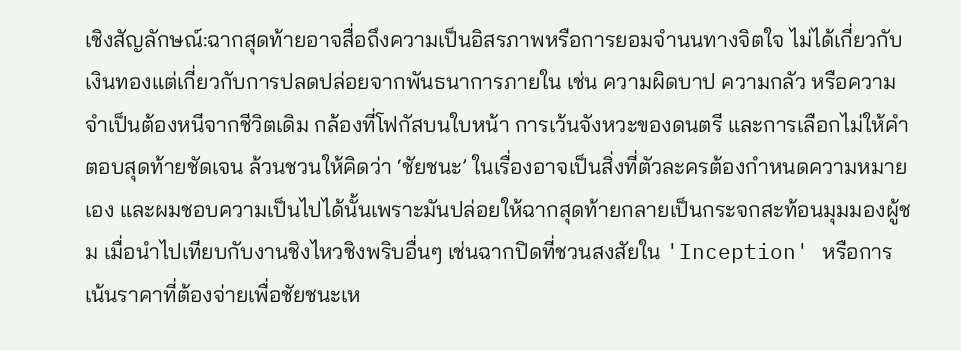เชิงสัญลักษณ์:ฉากสุดท้ายอาจสื่อถึงความเป็นอิสรภาพหรือการยอมจำนนทางจิตใจ ไม่ได้เกี่ยวกับเงินทองแต่เกี่ยวกับการปลดปล่อยจากพันธนาการภายใน เช่น ความผิดบาป ความกลัว หรือความจำเป็นต้องหนีจากชีวิตเดิม กล้องที่โฟกัสบนใบหน้า การเว้นจังหวะของดนตรี และการเลือกไม่ให้คำตอบสุดท้ายชัดเจน ล้วนชวนให้คิดว่า ‘ชัยชนะ’ ในเรื่องอาจเป็นสิ่งที่ตัวละครต้องกำหนดความหมายเอง และผมชอบความเป็นไปได้นั้นเพราะมันปล่อยให้ฉากสุดท้ายกลายเป็นกระจกสะท้อนมุมมองผู้ชม เมื่อนำไปเทียบกับงานชิงไหวชิงพริบอื่นๆ เช่นฉากปิดที่ชวนสงสัยใน 'Inception' หรือการเน้นราคาที่ต้องจ่ายเพื่อชัยชนะเห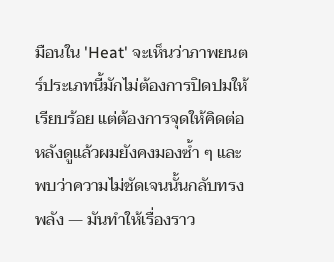มือนใน 'Heat' จะเห็นว่าภาพยนตร์ประเภทนี้มักไม่ต้องการปิดปมให้เรียบร้อย แต่ต้องการจุดให้คิดต่อ หลังดูแล้วผมยังคงมองซ้ำ ๆ และพบว่าความไม่ชัดเจนนั้นกลับทรงพลัง — มันทำให้เรื่องราว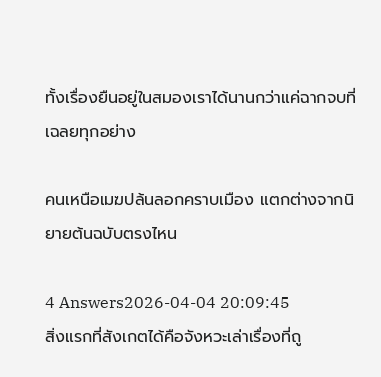ทั้งเรื่องยืนอยู่ในสมองเราได้นานกว่าแค่ฉากจบที่เฉลยทุกอย่าง

คนเหนือเมฆปล้นลอกคราบเมือง แตกต่างจากนิยายต้นฉบับตรงไหน

4 Answers2026-04-04 20:09:45
สิ่งแรกที่สังเกตได้คือจังหวะเล่าเรื่องที่ถู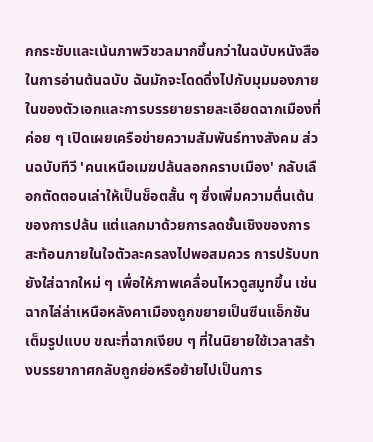กกระชับและเน้นภาพวิชวลมากขึ้นกว่าในฉบับหนังสือ ในการอ่านต้นฉบับ ฉันมักจะโดดดิ่งไปกับมุมมองภายในของตัวเอกและการบรรยายรายละเอียดฉากเมืองที่ค่อย ๆ เปิดเผยเครือข่ายความสัมพันธ์ทางสังคม ส่วนฉบับทีวี 'คนเหนือเมฆปล้นลอกคราบเมือง' กลับเลือกตัดตอนเล่าให้เป็นช็อตสั้น ๆ ซึ่งเพิ่มความตื่นเต้นของการปล้น แต่แลกมาด้วยการลดชั้นเชิงของการสะท้อนภายในใจตัวละครลงไปพอสมควร การปรับบทยังใส่ฉากใหม่ ๆ เพื่อให้ภาพเคลื่อนไหวดูสมูทขึ้น เช่น ฉากไล่ล่าเหนือหลังคาเมืองถูกขยายเป็นซีนแอ็กชันเต็มรูปแบบ ขณะที่ฉากเงียบ ๆ ที่ในนิยายใช้เวลาสร้างบรรยากาศกลับถูกย่อหรือย้ายไปเป็นการ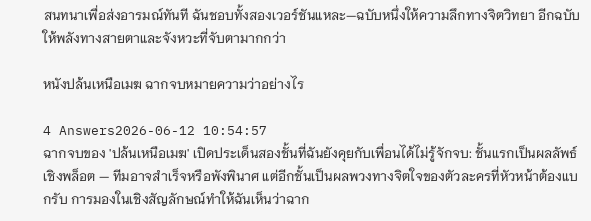สนทนาเพื่อส่งอารมณ์ทันที ฉันชอบทั้งสองเวอร์ชันแหละ—ฉบับหนึ่งให้ความลึกทางจิตวิทยา อีกฉบับให้พลังทางสายตาและจังหวะที่จับตามากกว่า

หนังปล้นเหนือเมฆ ฉากจบหมายความว่าอย่างไร

4 Answers2026-06-12 10:54:57
ฉากจบของ 'ปล้นเหนือเมฆ' เปิดประเด็นสองชั้นที่ฉันยังคุยกับเพื่อนได้ไม่รู้จักจบ: ชั้นแรกเป็นผลลัพธ์เชิงพล็อต — ทีมอาจสำเร็จหรือพังพินาศ แต่อีกชั้นเป็นผลพวงทางจิตใจของตัวละครที่หัวหน้าต้องแบกรับ การมองในเชิงสัญลักษณ์ทำให้ฉันเห็นว่าฉาก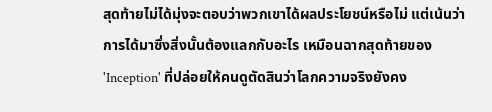สุดท้ายไม่ได้มุ่งจะตอบว่าพวกเขาได้ผลประโยชน์หรือไม่ แต่เน้นว่าการได้มาซึ่งสิ่งนั้นต้องแลกกับอะไร เหมือนฉากสุดท้ายของ 'Inception' ที่ปล่อยให้คนดูตัดสินว่าโลกความจริงยังคง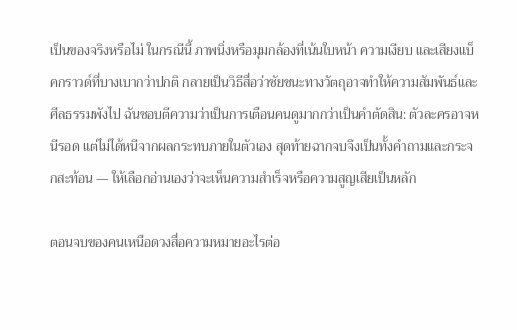เป็นของจริงหรือไม่ ในกรณีนี้ ภาพนิ่งหรือมุมกล้องที่เน้นใบหน้า ความเงียบ และเสียงแบ็คกราวด์ที่บางเบากว่าปกติ กลายเป็นวิธีสื่อว่าชัยชนะทางวัตถุอาจทำให้ความสัมพันธ์และศีลธรรมพังไป ฉันชอบตีความว่าเป็นการเตือนคนดูมากกว่าเป็นคำตัดสิน: ตัวละครอาจหนีรอด แต่ไม่ได้หนีจากผลกระทบภายในตัวเอง สุดท้ายฉากจบจึงเป็นทั้งคำถามและกระจกสะท้อน — ให้เลือกอ่านเองว่าจะเห็นความสำเร็จหรือความสูญเสียเป็นหลัก

ตอนจบของคนเหนือดวงสื่อความหมายอะไรต่อ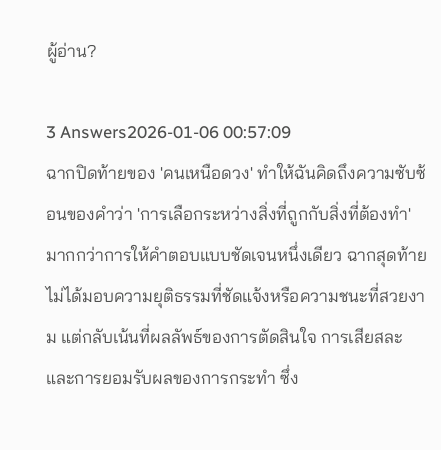ผู้อ่าน?

3 Answers2026-01-06 00:57:09
ฉากปิดท้ายของ 'คนเหนือดวง' ทำให้ฉันคิดถึงความซับซ้อนของคำว่า 'การเลือกระหว่างสิ่งที่ถูกกับสิ่งที่ต้องทำ' มากกว่าการให้คำตอบแบบชัดเจนหนึ่งเดียว ฉากสุดท้ายไม่ได้มอบความยุติธรรมที่ชัดแจ้งหรือความชนะที่สวยงาม แต่กลับเน้นที่ผลลัพธ์ของการตัดสินใจ การเสียสละ และการยอมรับผลของการกระทำ ซึ่ง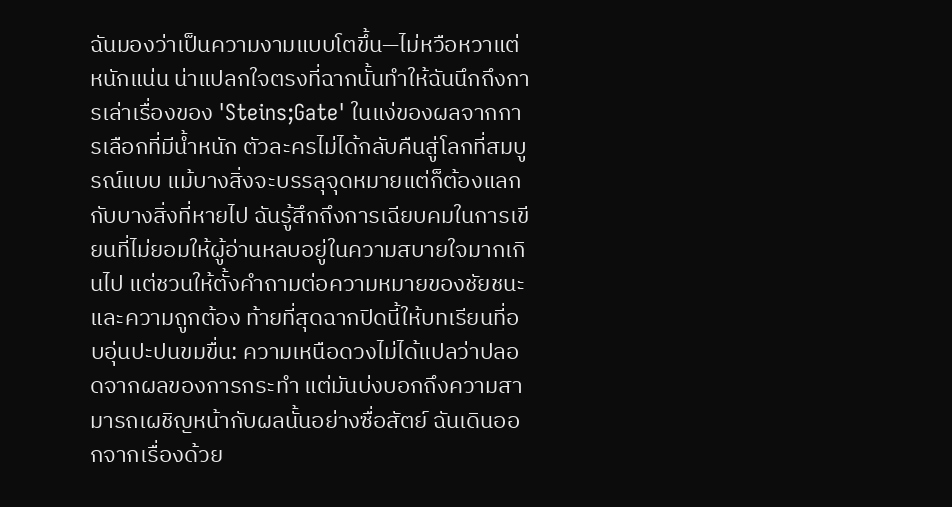ฉันมองว่าเป็นความงามแบบโตขึ้น—ไม่หวือหวาแต่หนักแน่น น่าแปลกใจตรงที่ฉากนั้นทำให้ฉันนึกถึงการเล่าเรื่องของ 'Steins;Gate' ในแง่ของผลจากการเลือกที่มีน้ำหนัก ตัวละครไม่ได้กลับคืนสู่โลกที่สมบูรณ์แบบ แม้บางสิ่งจะบรรลุจุดหมายแต่ก็ต้องแลกกับบางสิ่งที่หายไป ฉันรู้สึกถึงการเฉียบคมในการเขียนที่ไม่ยอมให้ผู้อ่านหลบอยู่ในความสบายใจมากเกินไป แต่ชวนให้ตั้งคำถามต่อความหมายของชัยชนะและความถูกต้อง ท้ายที่สุดฉากปิดนี้ให้บทเรียนที่อบอุ่นปะปนขมขื่น: ความเหนือดวงไม่ได้แปลว่าปลอดจากผลของการกระทำ แต่มันบ่งบอกถึงความสามารถเผชิญหน้ากับผลนั้นอย่างซื่อสัตย์ ฉันเดินออกจากเรื่องด้วย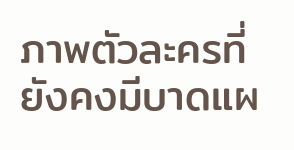ภาพตัวละครที่ยังคงมีบาดแผ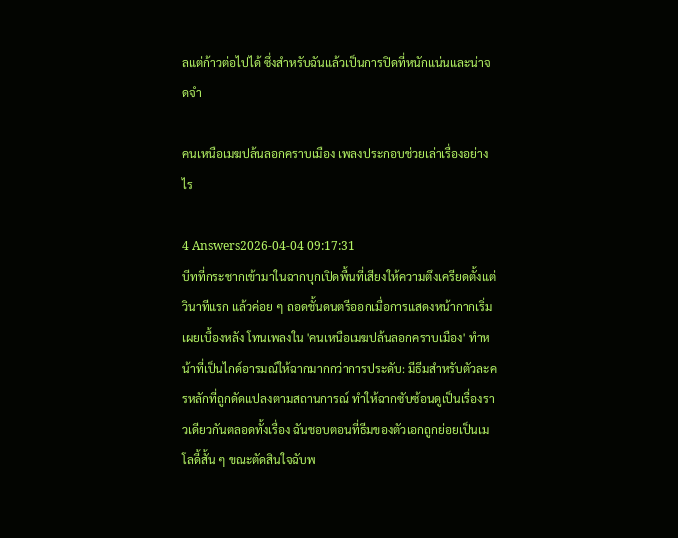ลแต่ก้าวต่อไปได้ ซึ่งสำหรับฉันแล้วเป็นการปิดที่หนักแน่นและน่าจดจำ

คนเหนือเมฆปล้นลอกคราบเมือง เพลงประกอบช่วยเล่าเรื่องอย่างไร

4 Answers2026-04-04 09:17:31
บีทที่กระชากเข้ามาในฉากบุกเปิดพื้นที่เสียงให้ความตึงเครียดตั้งแต่วินาทีแรก แล้วค่อย ๆ ถอดชั้นดนตรีออกเมื่อการแสดงหน้ากากเริ่มเผยเบื้องหลัง โทนเพลงใน 'คนเหนือเมฆปล้นลอกคราบเมือง' ทำหน้าที่เป็นไกด์อารมณ์ให้ฉากมากกว่าการประดับ: มีธีมสำหรับตัวละครหลักที่ถูกดัดแปลงตามสถานการณ์ ทำให้ฉากซับซ้อนดูเป็นเรื่องราวเดียวกันตลอดทั้งเรื่อง ฉันชอบตอนที่ธีมของตัวเอกถูกย่อยเป็นเมโลดี้สั้น ๆ ขณะตัดสินใจฉับพ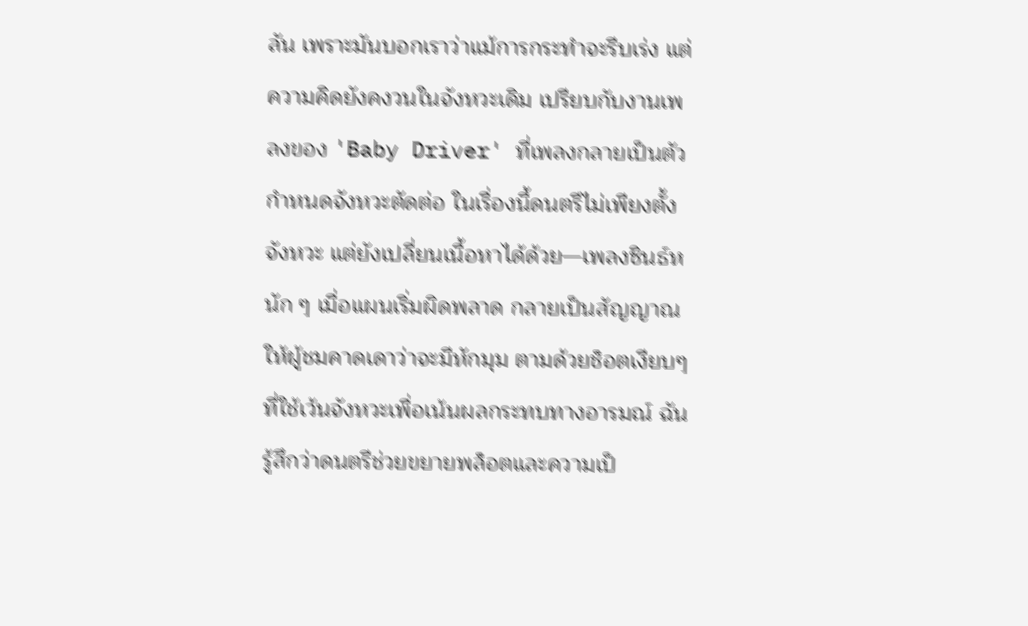ลัน เพราะมันบอกเราว่าแม้การกระทำจะรีบเร่ง แต่ความคิดยังคงวนในจังหวะเดิม เปรียบกับงานเพลงของ 'Baby Driver' ที่เพลงกลายเป็นตัวกำหนดจังหวะตัดต่อ ในเรื่องนี้ดนตรีไม่เพียงตั้งจังหวะ แต่ยังเปลี่ยนเนื้อหาได้ด้วย—เพลงซินธ์หนัก ๆ เมื่อแผนเริ่มผิดพลาด กลายเป็นสัญญาณให้ผู้ชมคาดเดาว่าจะมีหักมุม ตามด้วยช็อตเงียบๆ ที่ใช้เว้นจังหวะเพื่อเน้นผลกระทบทางอารมณ์ ฉันรู้สึกว่าดนตรีช่วยขยายพล็อตและความเป็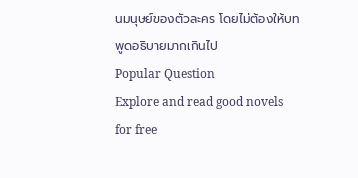นมนุษย์ของตัวละคร โดยไม่ต้องให้บทพูดอธิบายมากเกินไป
Popular Question
Explore and read good novels for free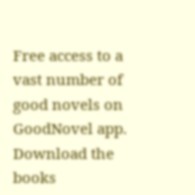Free access to a vast number of good novels on GoodNovel app. Download the books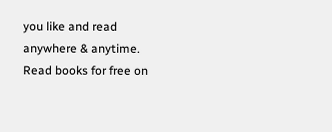you like and read anywhere & anytime.
Read books for free on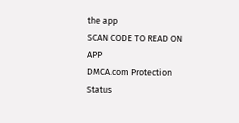the app
SCAN CODE TO READ ON APP
DMCA.com Protection Status